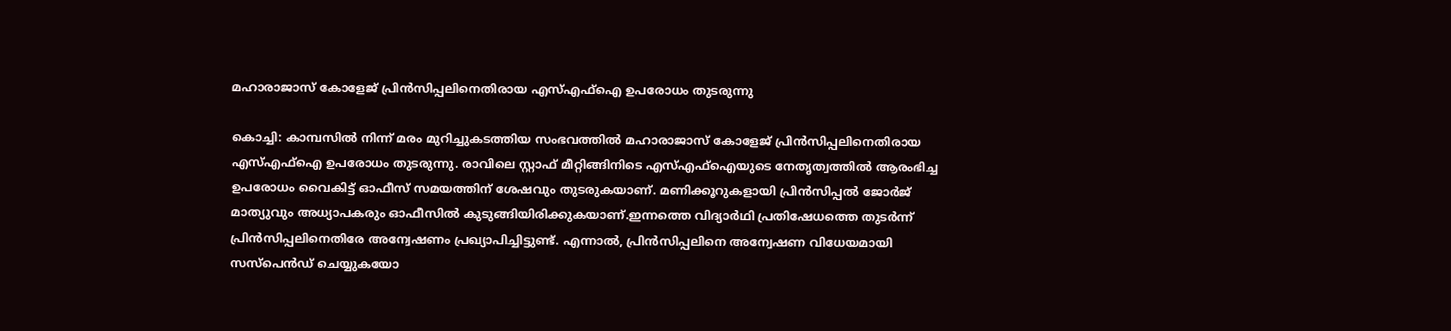മഹാരാജാസ് കോളേജ് പ്രിൻസിപ്പലിനെതിരായ എസ്എഫ്‌ഐ ഉപരോധം തുടരുന്നു

കൊച്ചി: കാമ്പസിൽ നിന്ന് മരം മുറിച്ചുകടത്തിയ സംഭവത്തിൽ മഹാരാജാസ് കോളേജ് പ്രിൻസിപ്പലിനെതിരായ എസ്എഫ്‌ഐ ഉപരോധം തുടരുന്നു. രാവിലെ സ്റ്റാഫ് മീറ്റിങ്ങിനിടെ എസ്എഫ്‌ഐയുടെ നേതൃത്വത്തിൽ ആരംഭിച്ച ഉപരോധം വൈകിട്ട് ഓഫീസ് സമയത്തിന് ശേഷവും തുടരുകയാണ്. മണിക്കൂറുകളായി പ്രിൻസിപ്പൽ ജോർജ് മാത്യുവും അധ്യാപകരും ഓഫീസിൽ കുടുങ്ങിയിരിക്കുകയാണ്.ഇന്നത്തെ വിദ്യാർഥി പ്രതിഷേധത്തെ തുടർന്ന് പ്രിൻസിപ്പലിനെതിരേ അന്വേഷണം പ്രഖ്യാപിച്ചിട്ടുണ്ട്. എന്നാൽ, പ്രിൻസിപ്പലിനെ അന്വേഷണ വിധേയമായി സസ്‌പെൻഡ് ചെയ്യുകയോ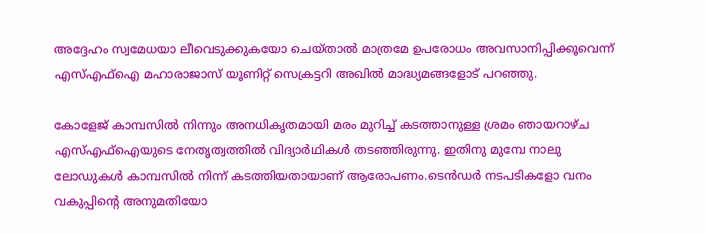അദ്ദേഹം സ്വമേധയാ ലീവെടുക്കുകയോ ചെയ്താൽ മാത്രമേ ഉപരോധം അവസാനിപ്പിക്കൂവെന്ന് എസ്എഫ്‌ഐ മഹാരാജാസ് യൂണിറ്റ് സെക്രട്ടറി അഖിൽ മാദ്ധ്യമങ്ങളോട് പറഞ്ഞു.

കോളേജ് കാമ്പസിൽ നിന്നും അനധികൃതമായി മരം മുറിച്ച് കടത്താനുള്ള ശ്രമം ഞായറാഴ്ച എസ്എഫ്‌ഐയുടെ നേതൃത്വത്തിൽ വിദ്യാർഥികൾ തടഞ്ഞിരുന്നു. ഇതിനു മുമ്പേ നാലു ലോഡുകൾ കാമ്പസിൽ നിന്ന് കടത്തിയതായാണ് ആരോപണം.ടെൻഡർ നടപടികളോ വനം വകുപ്പിന്റെ അനുമതിയോ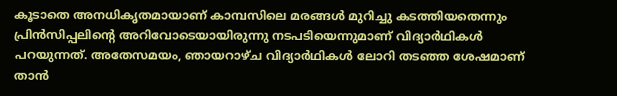കൂടാതെ അനധികൃതമായാണ് കാമ്പസിലെ മരങ്ങൾ മുറിച്ചു കടത്തിയതെന്നും പ്രിൻസിപ്പലിന്റെ അറിവോടെയായിരുന്നു നടപടിയെന്നുമാണ് വിദ്യാർഥികൾ പറയുന്നത്. അതേസമയം, ഞായറാഴ്ച വിദ്യാർഥികൾ ലോറി തടഞ്ഞ ശേഷമാണ് താൻ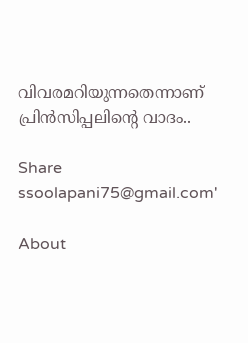വിവരമറിയുന്നതെന്നാണ് പ്രിൻസിപ്പലിന്റെ വാദം..

Share
ssoolapani75@gmail.com'

About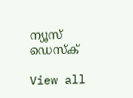ന്യൂസ് ഡെസ്ക്

View all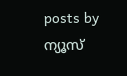posts by ന്യൂസ്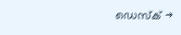ഡെസ്ക് →